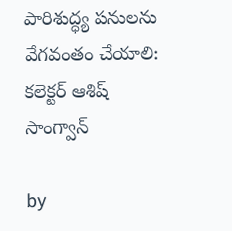పారిశుద్ధ్య పనులను వేగవంతం చేయాలి: కలెక్టర్ ఆశిష్ సాంగ్వాన్

by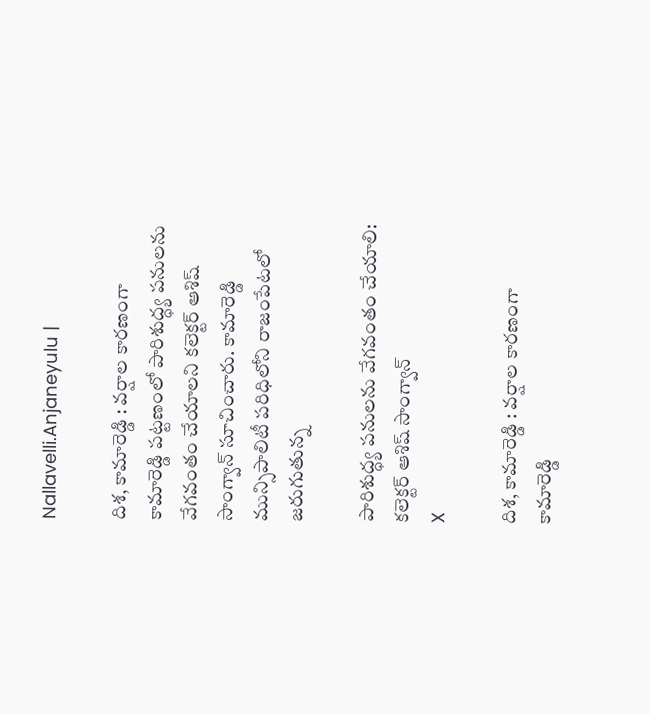Nallavelli.Anjaneyulu |

దిశ, కామారెడ్డి : వర్షాల కారణంగా కామారెడ్డి పట్టణంలో పారిశుద్ధ్య పనులను వేగవంతం చేయాలని కలెక్టర్ ఆశిష్ సాంగ్వాన్ సూచించారు. కామారెడ్డి మున్సిపాలిటీ పరిధిలోని రాజంపేటలో జరుగుతున్న

పారిశుద్ధ్య పనులను వేగవంతం చేయాలి: కలెక్టర్ ఆశిష్ సాంగ్వాన్
X

దిశ, కామారెడ్డి : వర్షాల కారణంగా కామారెడ్డి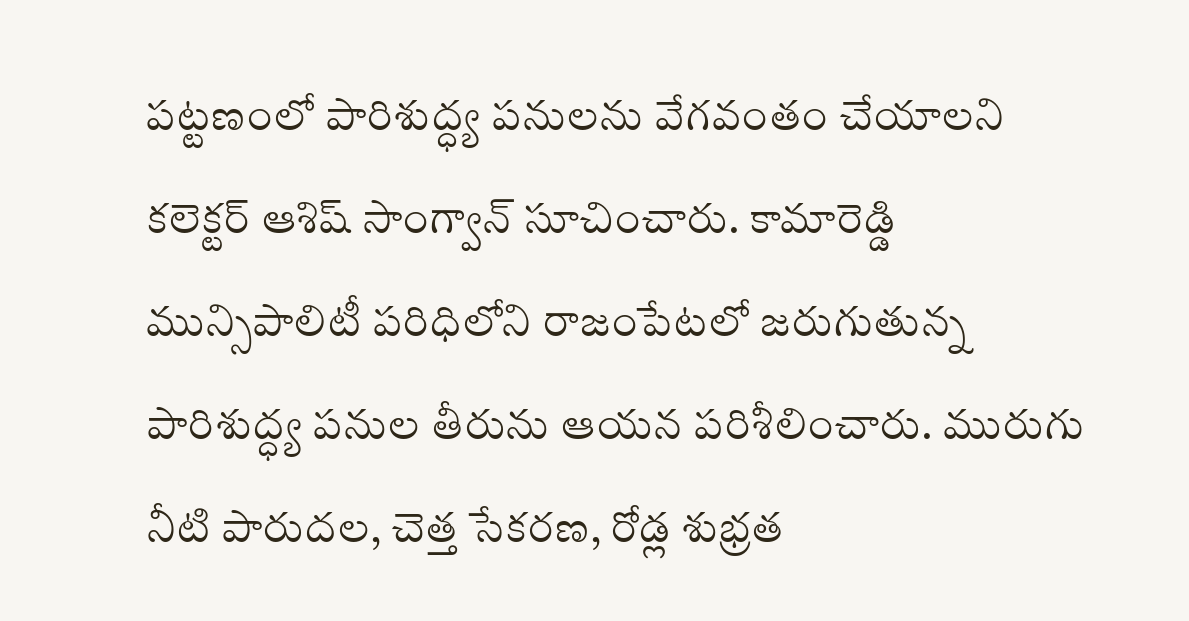పట్టణంలో పారిశుద్ధ్య పనులను వేగవంతం చేయాలని కలెక్టర్ ఆశిష్ సాంగ్వాన్ సూచించారు. కామారెడ్డి మున్సిపాలిటీ పరిధిలోని రాజంపేటలో జరుగుతున్న పారిశుద్ధ్య పనుల తీరును ఆయన పరిశీలించారు. మురుగు నీటి పారుదల, చెత్త సేకరణ, రోడ్ల శుభ్రత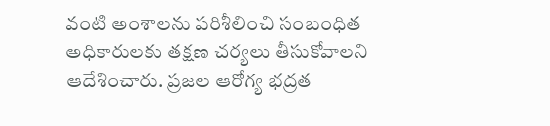వంటి అంశాలను పరిశీలించి సంబంధిత అధికారులకు తక్షణ చర్యలు తీసుకోవాలని ఆదేశించారు. ప్రజల ఆరోగ్య భద్రత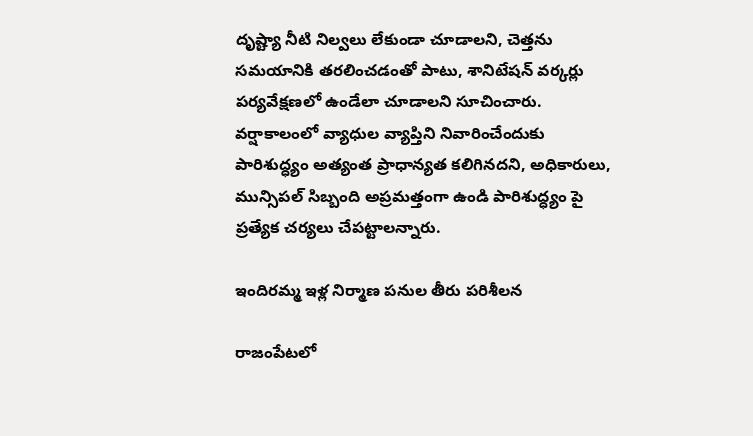దృష్ట్యా నీటి నిల్వలు లేకుండా చూడాలని, చెత్తను సమయానికి తరలించడంతో పాటు, శానిటేషన్ వర్కర్లు పర్యవేక్షణలో ఉండేలా చూడాలని సూచించారు. వర్షాకాలంలో వ్యాధుల వ్యాప్తిని నివారించేందుకు పారిశుద్ధ్యం అత్యంత ప్రాధాన్యత కలిగినదని, అధికారులు, మున్సిపల్ సిబ్బంది అప్రమత్తంగా ఉండి పారిశుద్ధ్యం పై ప్రత్యేక చర్యలు చేపట్టాలన్నారు.

ఇందిరమ్మ ఇళ్ల నిర్మాణ పనుల తీరు పరిశీలన

రాజంపేట‌లో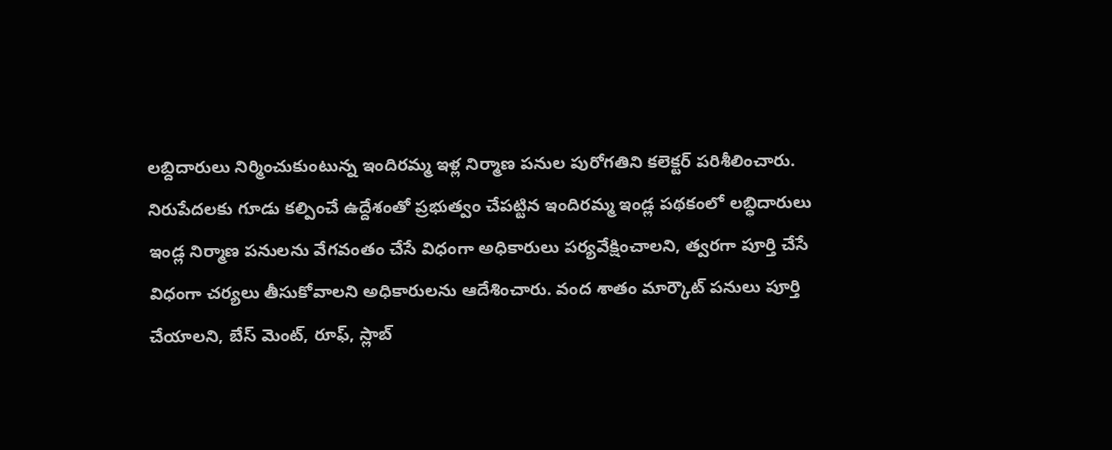ల‌బ్దిదారులు నిర్మించుకుంటున్న ఇందిర‌మ్మ ఇళ్ల నిర్మాణ ప‌నుల పురోగ‌తిని క‌లెక్ట‌ర్ ప‌రిశీలించారు. నిరుపేదలకు గూడు కల్పించే ఉద్దేశంతో ప్రభుత్వం చేపట్టిన ఇందిరమ్మ ఇండ్ల పథకంలో లబ్ధిదారులు ఇండ్ల నిర్మాణ పనులను వేగవంతం చేసే విధంగా అధికారులు పర్యవేక్షించాలని, త్వరగా పూర్తి చేసే విధంగా చర్యలు తీసుకోవాలని అధికారులను ఆదేశించారు. వంద శాతం మార్కౌట్ పనులు పూర్తి చేయాలని, బేస్ మెంట్, రూఫ్, స్లాబ్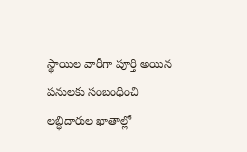స్థాయిల వారీగా పూర్తి అయిన పనులకు సంబంధించి లబ్ధిదారుల ఖాతాల్లో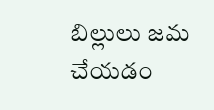బిల్లులు జమ చేయడం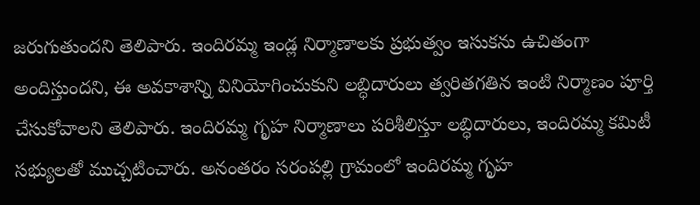జరుగుతుందని తెలిపారు. ఇందిరమ్మ ఇండ్ల నిర్మాణాలకు ప్రభుత్వం ఇసుకను ఉచితంగా అందిస్తుందని, ఈ అవకాశాన్ని వినియోగించుకుని లబ్ధిదారులు త్వరితగతిన ఇంటి నిర్మాణం పూర్తి చేసుకోవాలని తెలిపారు. ఇందిరమ్మ గృహ నిర్మాణాలు పరిశీలిస్తూ లబ్ధిదారులు, ఇందిరమ్మ కమిటీ సభ్యులతో ముచ్చటించారు. అనంతరం సరంపల్లి గ్రామంలో ఇందిరమ్మ గృహ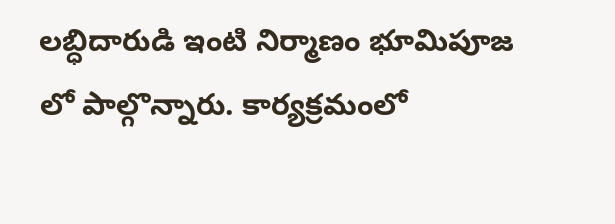లబ్ధిదారుడి ఇంటి నిర్మాణం భూమిపూజ లో పాల్గొన్నారు. కార్యక్రమంలో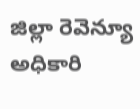జిల్లా రెవెన్యూ అధికారి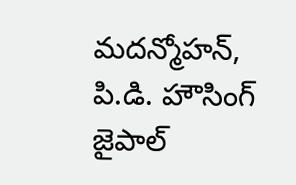మదన్మోహన్, పి.డి. హౌసింగ్ జైపాల్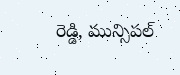రెడ్డి, మున్సిపల్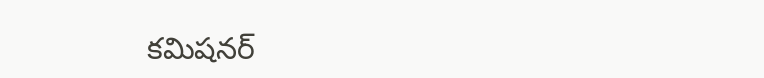కమిషనర్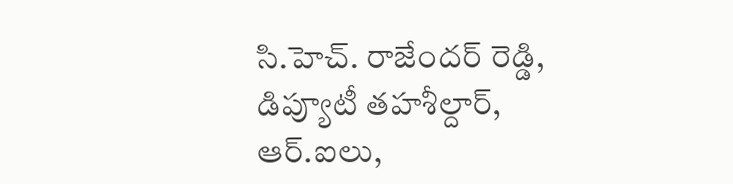సి.హెచ్. రాజేందర్ రెడ్డి, డిప్యూటీ తహశీల్దార్, ఆర్‌.ఐలు,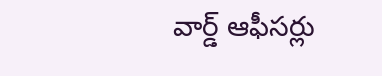వార్డ్ ఆఫీసర్లు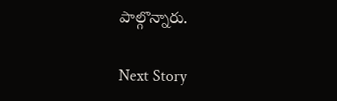పాల్గొన్నారు.

Next Story